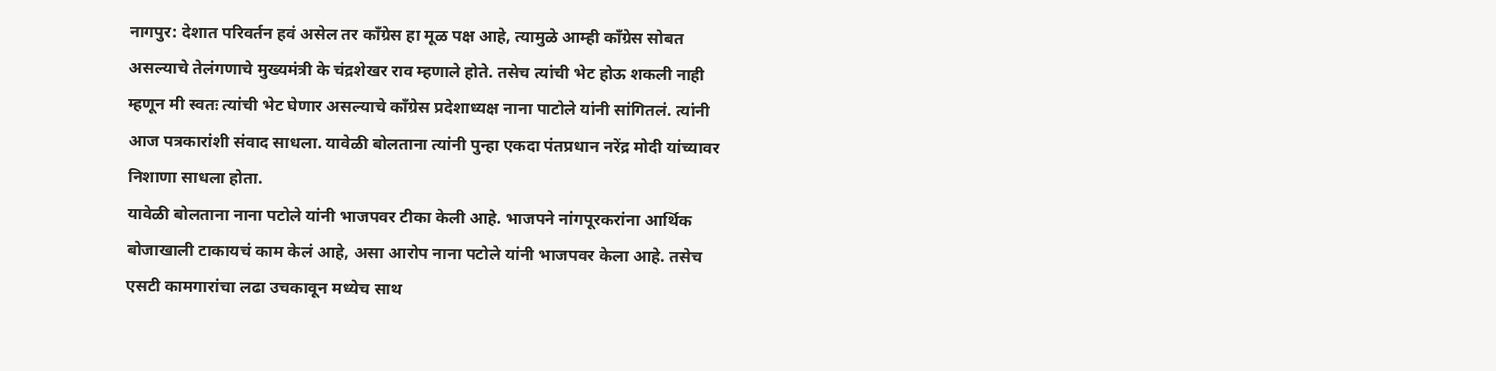नागपुर: देशात परिवर्तन हवं असेल तर कॉंग्रेस हा मूळ पक्ष आहे, त्यामुळे आम्ही कॉंग्रेस सोबत असल्याचे तेलंगणाचे मुख्यमंत्री के चंद्रशेखर राव म्हणाले होते. तसेच त्यांची भेट होऊ शकली नाही म्हणून मी स्वतः त्यांची भेट घेणार असल्याचे कॉंग्रेस प्रदेशाध्यक्ष नाना पाटोले यांनी सांगितलं. त्यांनी आज पत्रकारांशी संवाद साधला. यावेळी बोलताना त्यांनी पुन्हा एकदा पंतप्रधान नरेंद्र मोदी यांच्यावर निशाणा साधला होता.
यावेळी बोलताना नाना पटोले यांनी भाजपवर टीका केली आहे. भाजपने नांगपूरकरांना आर्थिक बोजाखाली टाकायचं काम केलं आहे, असा आरोप नाना पटोले यांनी भाजपवर केला आहे. तसेच एसटी कामगारांचा लढा उचकावून मध्येच साथ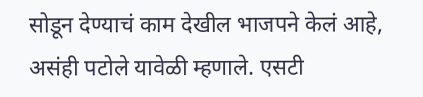सोडून देण्याचं काम देखील भाजपने केलं आहे, असंही पटोले यावेळी म्हणाले. एसटी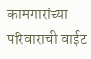कामगारांच्या परिवाराची वाईट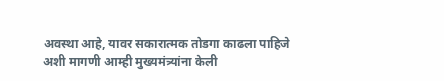अवस्था आहे, यावर सकारात्मक तोडगा काढला पाहिजे अशी मागणी आम्ही मुख्यमंत्र्यांना केली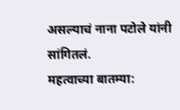असल्याचं नाना पटोले यांनी सांगितलं.
महत्वाच्या बातम्या: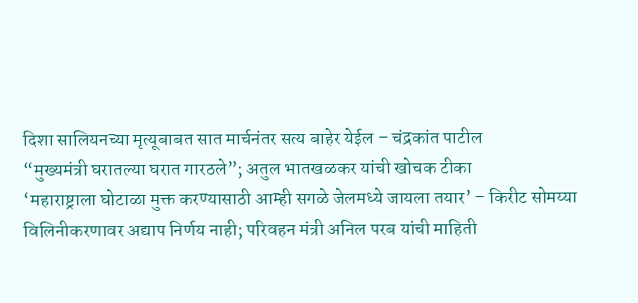दिशा सालियनच्या मृत्यूबाबत सात मार्चनंतर सत्य बाहेर येईल – चंद्रकांत पाटील
“मुख्यमंत्री घरातल्या घरात गारठले”; अतुल भातखळकर यांची खोचक टीका
‘महाराष्ट्राला घोटाळा मुक्त करण्यासाठी आम्ही सगळे जेलमध्ये जायला तयार’ – किरीट सोमय्या
विलिनीकरणावर अद्याप निर्णय नाही; परिवहन मंत्री अनिल परब यांची माहिती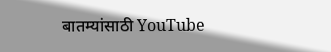बातम्यांसाठी YouTube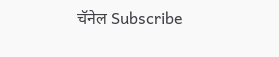चॅनेल Subscribe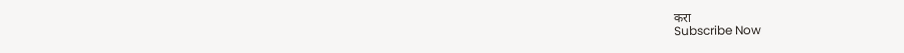करा
Subscribe Now